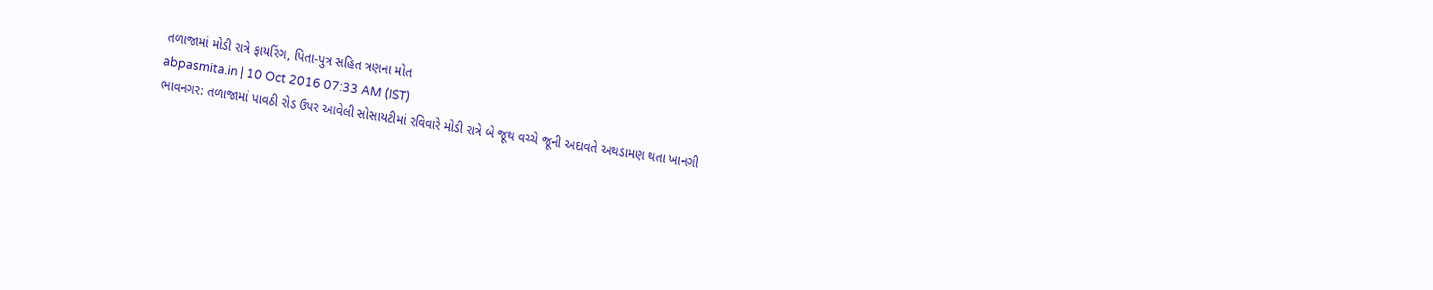તળાજામાં મોડી રાત્રે ફાયરિંગ, પિતા-પુત્ર સહિત ત્રણના મોત
abpasmita.in | 10 Oct 2016 07:33 AM (IST)
ભાવનગર: તળાજામાં પાવઠી રોડ ઉપર આવેલી સોસાયટીમાં રવિવારે મોડી રાત્રે બે જૂથ વચ્ચે જૂની અદાવતે અથડામણ થતા ખાનગી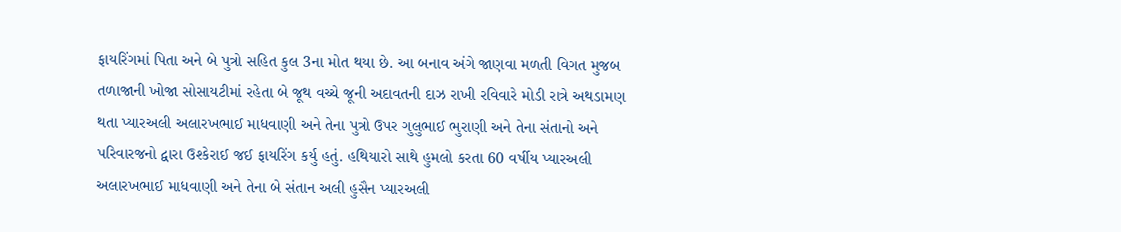ફાયરિંગમાં પિતા અને બે પુત્રો સહિત કુલ 3ના મોત થયા છે. આ બનાવ અંગે જાણવા મળતી વિગત મુજબ તળાજાની ખોજા સોસાયટીમાં રહેતા બે જૂથ વચ્ચે જૂની અદાવતની દાઝ રાખી રવિવારે મોડી રાત્રે અથડામણ થતા પ્યારઅલી અલારખભાઈ માધવાણી અને તેના પુત્રો ઉપર ગુલુભાઈ ભુરાણી અને તેના સંતાનો અને પરિવારજનો દ્વારા ઉશ્કેરાઈ જઈ ફાયરિંગ કર્યુ હતું. હથિયારો સાથે હુમલો કરતા 60 વર્ષીય પ્યારઅલી અલારખભાઈ માધવાણી અને તેના બે સંતાન અલી હુસૈન પ્યારઅલી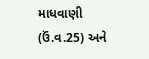માધવાણી (ઉં.વ.25) અને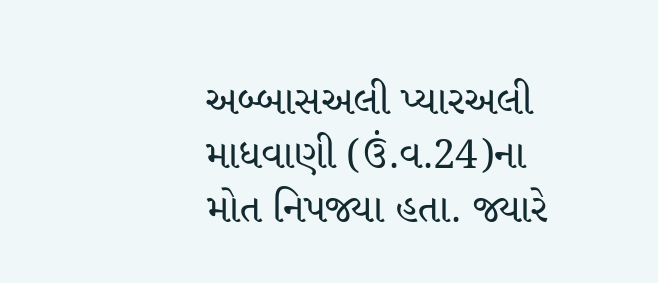અબ્બાસઅલી પ્યારઅલી માધવાણી (ઉં.વ.24)ના મોત નિપજ્યા હતા. જ્યારે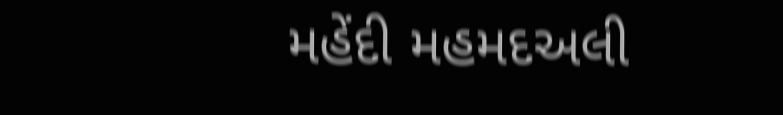મહેંદી મહમદઅલી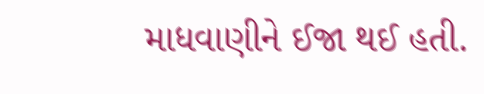માધવાણીને ઈજા થઈ હતી.